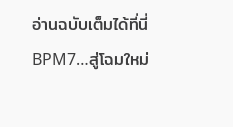อ่านฉบับเต็มได้ที่นี่
BPM7…สู่โฉมใหม่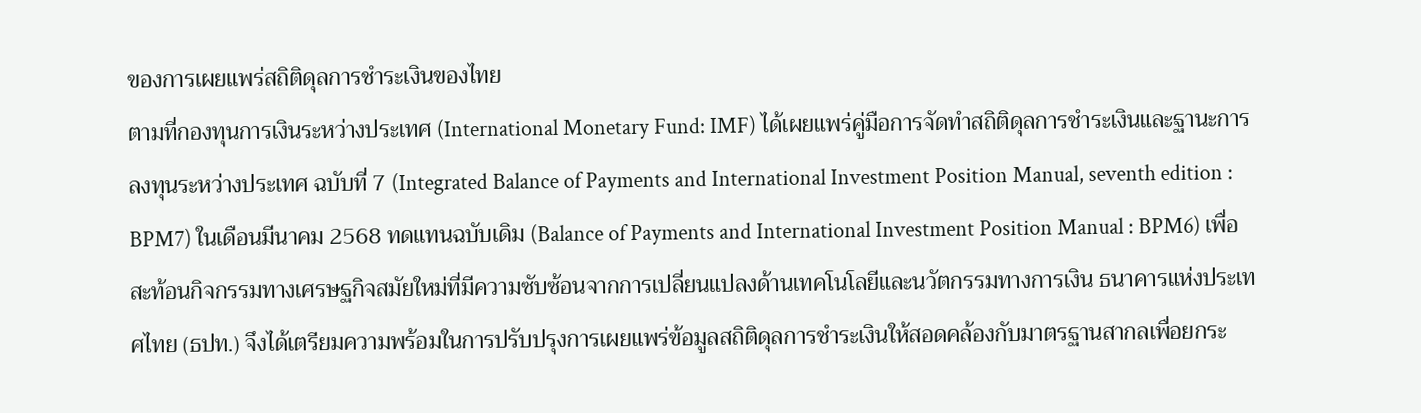ของการเผยแพร่สถิติดุลการชำระเงินของไทย
ตามที่กองทุนการเงินระหว่างประเทศ (International Monetary Fund: IMF) ได้เผยแพร่คู่มือการจัดทำสถิติดุลการชำระเงินและฐานะการลงทุนระหว่างประเทศ ฉบับที่ 7 (Integrated Balance of Payments and International Investment Position Manual, seventh edition : BPM7) ในเดือนมีนาคม 2568 ทดแทนฉบับเดิม (Balance of Payments and International Investment Position Manual : BPM6) เพื่อสะท้อนกิจกรรมทางเศรษฐกิจสมัยใหม่ที่มีความซับซ้อนจากการเปลี่ยนแปลงด้านเทคโนโลยีและนวัตกรรมทางการเงิน ธนาคารแห่งประเทศไทย (ธปท.) จึงได้เตรียมความพร้อมในการปรับปรุงการเผยแพร่ข้อมูลสถิติดุลการชำระเงินให้สอดคล้องกับมาตรฐานสากลเพื่อยกระ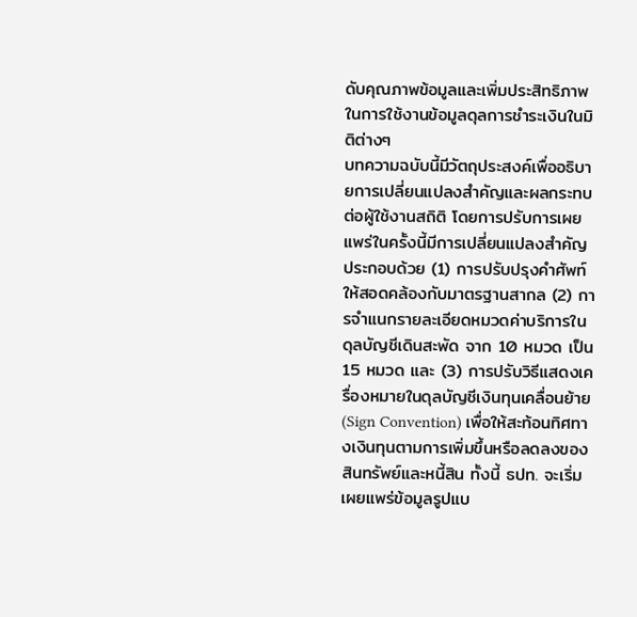ดับคุณภาพข้อมูลและเพิ่มประสิทธิภาพในการใช้งานข้อมูลดุลการชำระเงินในมิติต่างๆ
บทความฉบับนี้มีวัตถุประสงค์เพื่ออธิบายการเปลี่ยนแปลงสำคัญและผลกระทบต่อผู้ใช้งานสถิติ โดยการปรับการเผยแพร่ในครั้งนี้มีการเปลี่ยนแปลงสำคัญประกอบด้วย (1) การปรับปรุงคำศัพท์ให้สอดคล้องกับมาตรฐานสากล (2) การจำแนกรายละเอียดหมวดค่าบริการในดุลบัญชีเดินสะพัด จาก 10 หมวด เป็น 15 หมวด และ (3) การปรับวิธีแสดงเครื่องหมายในดุลบัญชีเงินทุนเคลื่อนย้าย (Sign Convention) เพื่อให้สะท้อนทิศทางเงินทุนตามการเพิ่มขึ้นหรือลดลงของสินทรัพย์และหนี้สิน ทั้งนี้ ธปท. จะเริ่มเผยแพร่ข้อมูลรูปแบ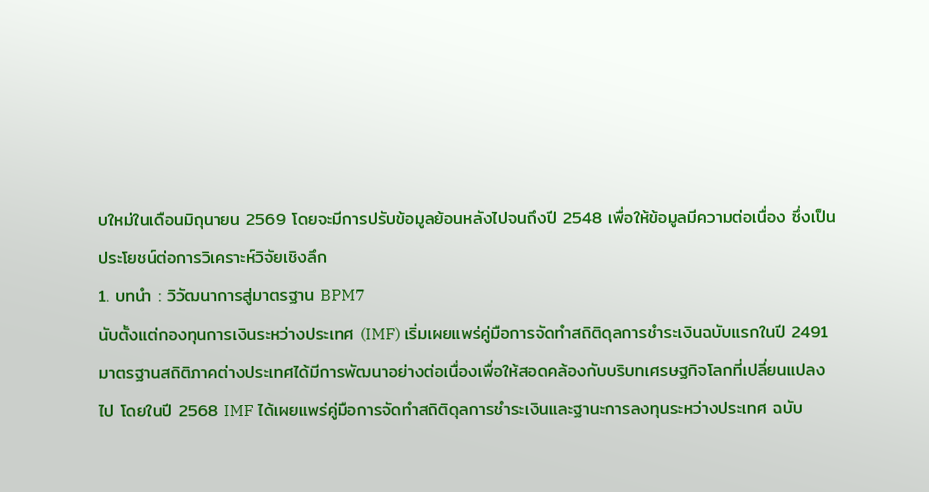บใหม่ในเดือนมิถุนายน 2569 โดยจะมีการปรับข้อมูลย้อนหลังไปจนถึงปี 2548 เพื่อให้ข้อมูลมีความต่อเนื่อง ซึ่งเป็นประโยชน์ต่อการวิเคราะห์วิจัยเชิงลึก
1. บทนำ : วิวัฒนาการสู่มาตรฐาน BPM7
นับตั้งแต่กองทุนการเงินระหว่างประเทศ (IMF) เริ่มเผยแพร่คู่มือการจัดทำสถิติดุลการชำระเงินฉบับแรกในปี 2491 มาตรฐานสถิติภาคต่างประเทศได้มีการพัฒนาอย่างต่อเนื่องเพื่อให้สอดคล้องกับบริบทเศรษฐกิจโลกที่เปลี่ยนแปลงไป โดยในปี 2568 IMF ได้เผยแพร่คู่มือการจัดทำสถิติดุลการชำระเงินและฐานะการลงทุนระหว่างประเทศ ฉบับ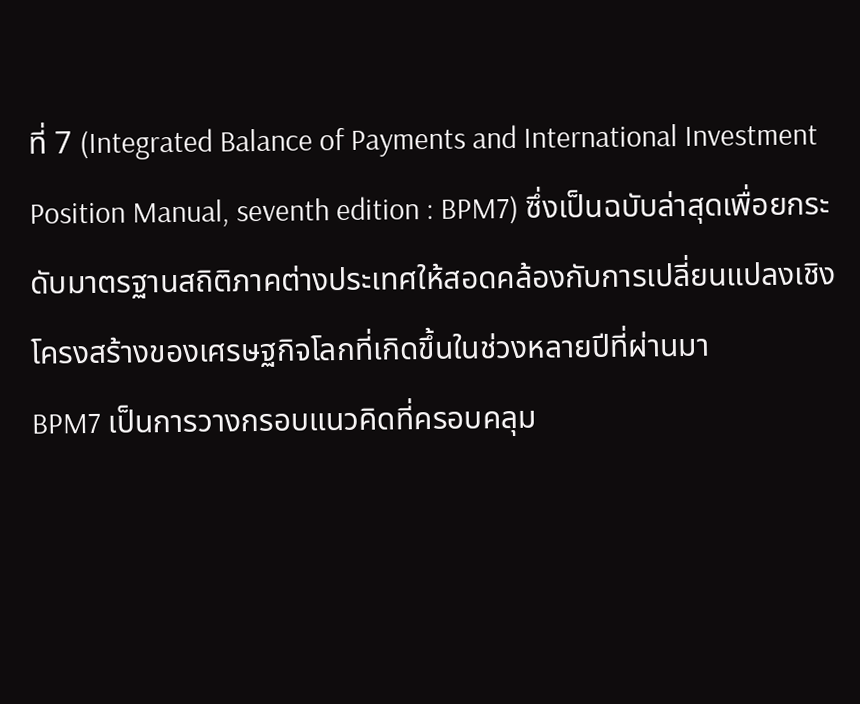ที่ 7 (Integrated Balance of Payments and International Investment Position Manual, seventh edition : BPM7) ซึ่งเป็นฉบับล่าสุดเพื่อยกระดับมาตรฐานสถิติภาคต่างประเทศให้สอดคล้องกับการเปลี่ยนแปลงเชิงโครงสร้างของเศรษฐกิจโลกที่เกิดขึ้นในช่วงหลายปีที่ผ่านมา
BPM7 เป็นการวางกรอบแนวคิดที่ครอบคลุม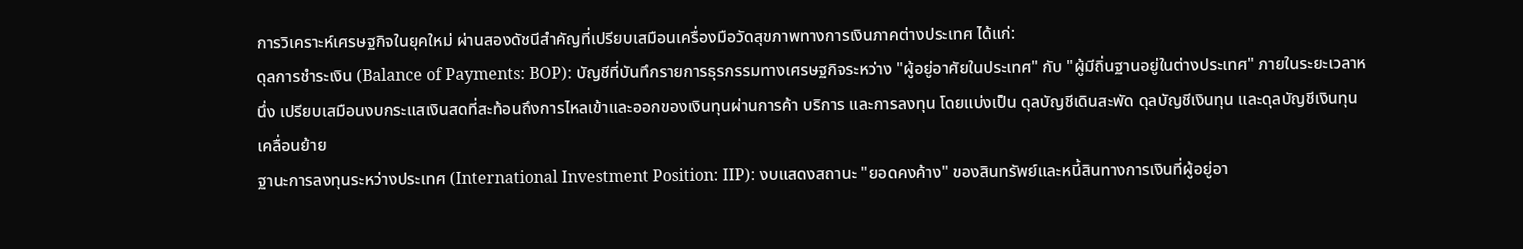การวิเคราะห์เศรษฐกิจในยุคใหม่ ผ่านสองดัชนีสำคัญที่เปรียบเสมือนเครื่องมือวัดสุขภาพทางการเงินภาคต่างประเทศ ได้แก่:
ดุลการชำระเงิน (Balance of Payments: BOP): บัญชีที่บันทึกรายการธุรกรรมทางเศรษฐกิจระหว่าง "ผู้อยู่อาศัยในประเทศ" กับ "ผู้มีถิ่นฐานอยู่ในต่างประเทศ" ภายในระยะเวลาหนึ่ง เปรียบเสมือนงบกระแสเงินสดที่สะท้อนถึงการไหลเข้าและออกของเงินทุนผ่านการค้า บริการ และการลงทุน โดยแบ่งเป็น ดุลบัญชีเดินสะพัด ดุลบัญชีเงินทุน และดุลบัญชีเงินทุนเคลื่อนย้าย
ฐานะการลงทุนระหว่างประเทศ (International Investment Position: IIP): งบแสดงสถานะ "ยอดคงค้าง" ของสินทรัพย์และหนี้สินทางการเงินที่ผู้อยู่อา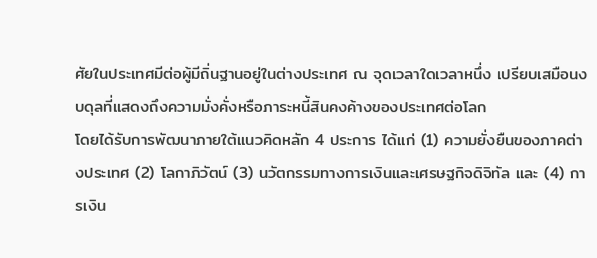ศัยในประเทศมีต่อผู้มีถิ่นฐานอยู่ในต่างประเทศ ณ จุดเวลาใดเวลาหนึ่ง เปรียบเสมือนงบดุลที่แสดงถึงความมั่งคั่งหรือภาระหนี้สินคงค้างของประเทศต่อโลก
โดยได้รับการพัฒนาภายใต้แนวคิดหลัก 4 ประการ ได้แก่ (1) ความยั่งยืนของภาคต่างประเทศ (2) โลกาภิวัตน์ (3) นวัตกรรมทางการเงินและเศรษฐกิจดิจิทัล และ (4) การเงิน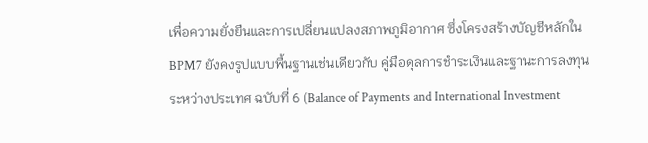เพื่อความยั่งยืนและการเปลี่ยนแปลงสภาพภูมิอากาศ ซึ่งโครงสร้างบัญชีหลักใน BPM7 ยังคงรูปแบบพื้นฐานเช่นเดียวกับ คู่มือดุลการชำระเงินและฐานะการลงทุนระหว่างประเทศ ฉบับที่ 6 (Balance of Payments and International Investment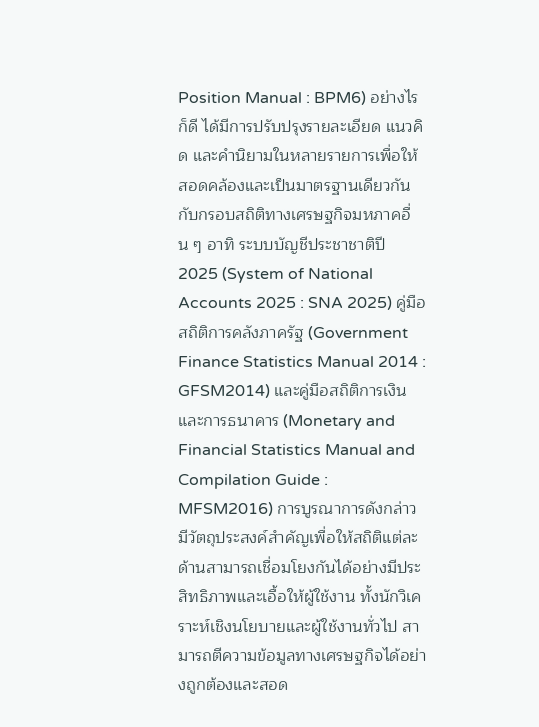Position Manual : BPM6) อย่างไรก็ดี ได้มีการปรับปรุงรายละเอียด แนวคิด และคำนิยามในหลายรายการเพื่อให้สอดคล้องและเป็นมาตรฐานเดียวกันกับกรอบสถิติทางเศรษฐกิจมหภาคอื่น ๆ อาทิ ระบบบัญชีประชาชาติปี 2025 (System of National Accounts 2025 : SNA 2025) คู่มือสถิติการคลังภาครัฐ (Government Finance Statistics Manual 2014 : GFSM2014) และคู่มือสถิติการเงินและการธนาคาร (Monetary and Financial Statistics Manual and Compilation Guide : MFSM2016) การบูรณาการดังกล่าวมีวัตถุประสงค์สำคัญเพื่อให้สถิติแต่ละด้านสามารถเชื่อมโยงกันได้อย่างมีประสิทธิภาพและเอื้อให้ผู้ใช้งาน ทั้งนักวิเคราะห์เชิงนโยบายและผู้ใช้งานทั่วไป สามารถตีความข้อมูลทางเศรษฐกิจได้อย่างถูกต้องและสอด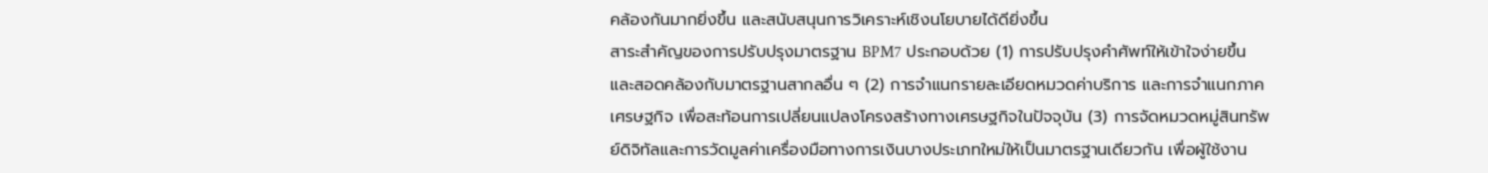คล้องกันมากยิ่งขึ้น และสนับสนุนการวิเคราะห์เชิงนโยบายได้ดียิ่งขึ้น
สาระสำคัญของการปรับปรุงมาตรฐาน BPM7 ประกอบด้วย (1) การปรับปรุงคำศัพท์ให้เข้าใจง่ายขึ้น และสอดคล้องกับมาตรฐานสากลอื่น ๆ (2) การจำแนกรายละเอียดหมวดค่าบริการ และการจำแนกภาคเศรษฐกิจ เพื่อสะท้อนการเปลี่ยนแปลงโครงสร้างทางเศรษฐกิจในปัจจุบัน (3) การจัดหมวดหมู่สินทรัพย์ดิจิทัลและการวัดมูลค่าเครื่องมือทางการเงินบางประเภทใหม่ให้เป็นมาตรฐานเดียวกัน เพื่อผู้ใช้งาน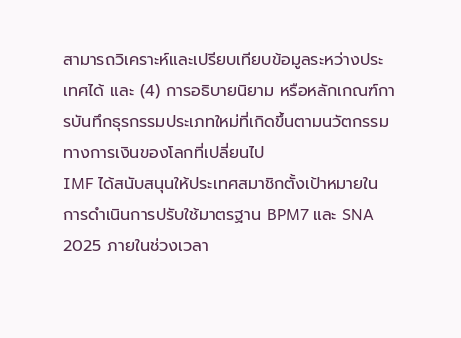สามารถวิเคราะห์และเปรียบเทียบข้อมูลระหว่างประเทศได้ และ (4) การอธิบายนิยาม หรือหลักเกณฑ์การบันทึกธุรกรรมประเภทใหม่ที่เกิดขึ้นตามนวัตกรรมทางการเงินของโลกที่เปลี่ยนไป
IMF ได้สนับสนุนให้ประเทศสมาชิกตั้งเป้าหมายในการดำเนินการปรับใช้มาตรฐาน BPM7 และ SNA 2025 ภายในช่วงเวลา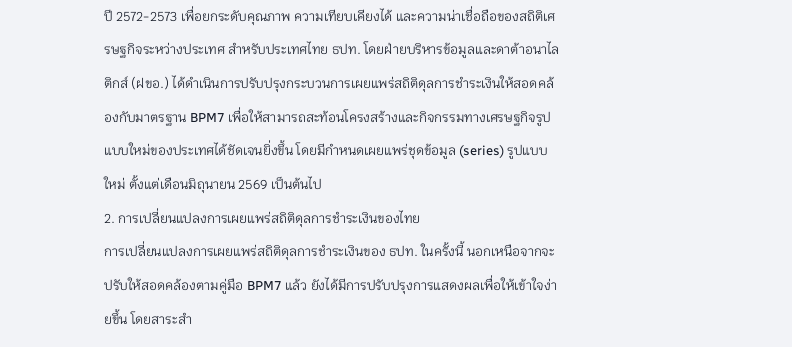ปี 2572-2573 เพื่อยกระดับคุณภาพ ความเทียบเคียงได้ และความน่าเชื่อถือของสถิติเศรษฐกิจระหว่างประเทศ สำหรับประเทศไทย ธปท. โดยฝ่ายบริหารข้อมูลและดาต้าอนาไลติกส์ (ฝขอ.) ได้ดำเนินการปรับปรุงกระบวนการเผยแพร่สถิติดุลการชำระเงินให้สอดคล้องกับมาตรฐาน BPM7 เพื่อให้สามารถสะท้อนโครงสร้างและกิจกรรมทางเศรษฐกิจรูปแบบใหม่ของประเทศได้ชัดเจนยิ่งขึ้น โดยมีกำหนดเผยแพร่ชุดข้อมูล (series) รูปแบบใหม่ ตั้งแต่เดือนมิถุนายน 2569 เป็นต้นไป
2. การเปลี่ยนแปลงการเผยแพร่สถิติดุลการชำระเงินของไทย
การเปลี่ยนแปลงการเผยแพร่สถิติดุลการชำระเงินของ ธปท. ในครั้งนี้ นอกเหนือจากจะปรับให้สอดคล้องตามคู่มือ BPM7 แล้ว ยังได้มีการปรับปรุงการแสดงผลเพื่อให้เข้าใจง่ายขึ้น โดยสาระสำ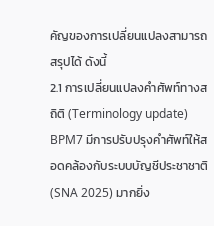คัญของการเปลี่ยนแปลงสามารถสรุปได้ ดังนี้
2.1 การเปลี่ยนแปลงคำศัพท์ทางสถิติ (Terminology update)
BPM7 มีการปรับปรุงคำศัพท์ให้สอดคล้องกับระบบบัญชีประชาชาติ (SNA 2025) มากยิ่ง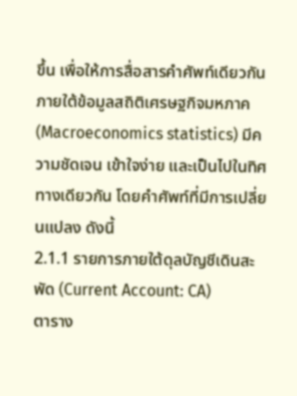ขึ้น เพื่อให้การสื่อสารคำศัพท์เดียวกันภายใต้ข้อมูลสถิติเศรษฐกิจมหภาค (Macroeconomics statistics) มีความชัดเจน เข้าใจง่าย และเป็นไปในทิศทางเดียวกัน โดยคำศัพท์ที่มีการเปลี่ยนแปลง ดังนี้
2.1.1 รายการภายใต้ดุลบัญชีเดินสะพัด (Current Account: CA)
ตาราง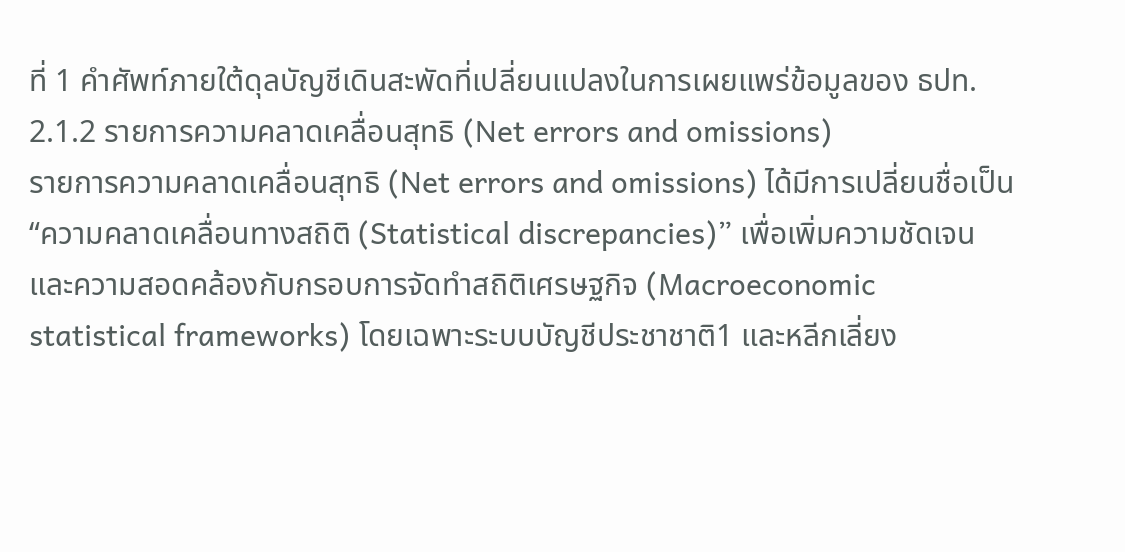ที่ 1 คำศัพท์ภายใต้ดุลบัญชีเดินสะพัดที่เปลี่ยนแปลงในการเผยแพร่ข้อมูลของ ธปท.
2.1.2 รายการความคลาดเคลื่อนสุทธิ (Net errors and omissions)
รายการความคลาดเคลื่อนสุทธิ (Net errors and omissions) ได้มีการเปลี่ยนชื่อเป็น “ความคลาดเคลื่อนทางสถิติ (Statistical discrepancies)” เพื่อเพิ่มความชัดเจนและความสอดคล้องกับกรอบการจัดทำสถิติเศรษฐกิจ (Macroeconomic statistical frameworks) โดยเฉพาะระบบบัญชีประชาชาติ1 และหลีกเลี่ยง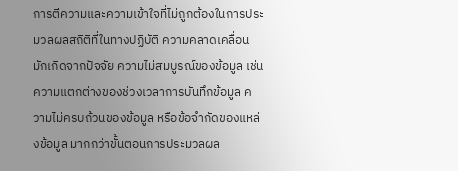การตีความและความเข้าใจที่ไม่ถูกต้องในการประมวลผลสถิติที่ในทางปฏิบัติ ความคลาดเคลื่อนมักเกิดจากปัจจัย ความไม่สมบูรณ์ของข้อมูล เช่น ความแตกต่างของช่วงเวลาการบันทึกข้อมูล ความไม่ครบถ้วนของข้อมูล หรือข้อจำกัดของแหล่งข้อมูล มากกว่าขั้นตอนการประมวลผล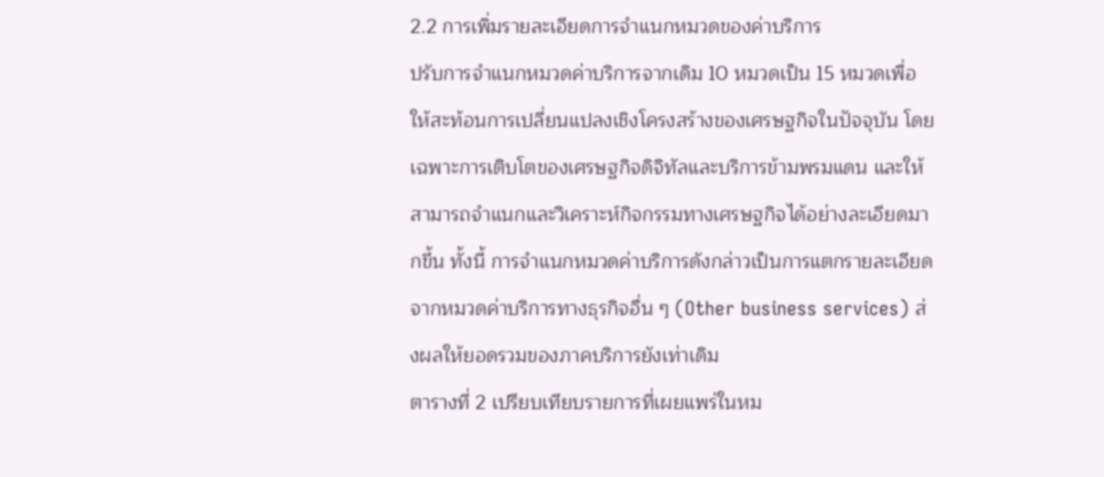2.2 การเพิ่มรายละเอียดการจำแนกหมวดของค่าบริการ
ปรับการจำแนกหมวดค่าบริการจากเดิม 10 หมวดเป็น 15 หมวดเพื่อให้สะท้อนการเปลี่ยนแปลงเชิงโครงสร้างของเศรษฐกิจในปัจจุบัน โดยเฉพาะการเติบโตของเศรษฐกิจดิจิทัลและบริการข้ามพรมแดน และให้สามารถจำแนกและวิเคราะห์กิจกรรมทางเศรษฐกิจได้อย่างละเอียดมากขึ้น ทั้งนี้ การจำแนกหมวดค่าบริการดังกล่าวเป็นการแตกรายละเอียดจากหมวดค่าบริการทางธุรกิจอื่น ๆ (Other business services) ส่งผลให้ยอดรวมของภาคบริการยังเท่าเดิม
ตารางที่ 2 เปรียบเทียบรายการที่เผยแพร่ในหม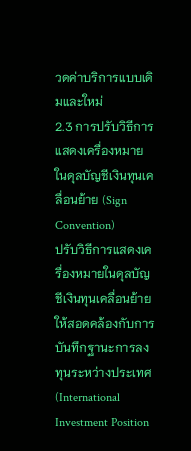วดค่าบริการแบบเดิมและใหม่
2.3 การปรับวิธีการแสดงเครื่องหมายในดุลบัญชีเงินทุนเคลื่อนย้าย (Sign Convention)
ปรับวิธีการแสดงเครื่องหมายในดุลบัญชีเงินทุนเคลื่อนย้ายให้สอดคล้องกับการบันทึกฐานะการลงทุนระหว่างประเทศ (International Investment Position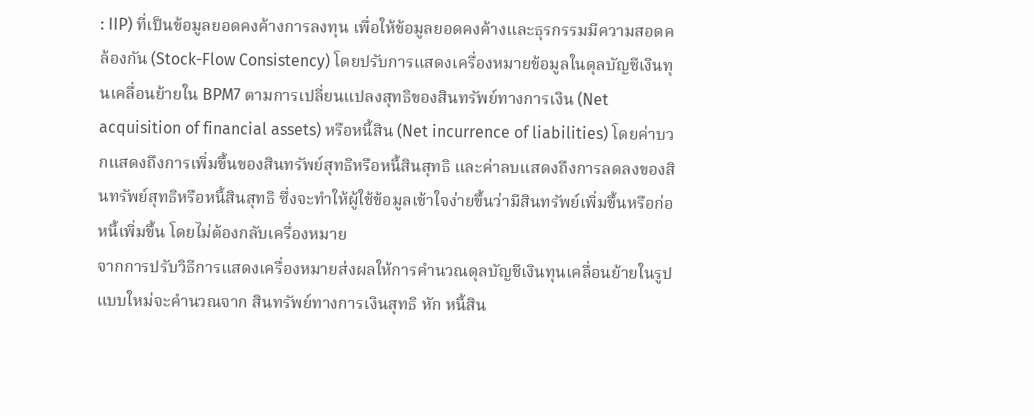: IIP) ที่เป็นข้อมูลยอดคงค้างการลงทุน เพื่อให้ข้อมูลยอดคงค้างและธุรกรรมมีความสอดคล้องกัน (Stock-Flow Consistency) โดยปรับการแสดงเครื่องหมายข้อมูลในดุลบัญชีเงินทุนเคลื่อนย้ายใน BPM7 ตามการเปลี่ยนแปลงสุทธิของสินทรัพย์ทางการเงิน (Net acquisition of financial assets) หรือหนี้สิน (Net incurrence of liabilities) โดยค่าบวกแสดงถึงการเพิ่มขึ้นของสินทรัพย์สุทธิหรือหนี้สินสุทธิ และค่าลบแสดงถึงการลดลงของสินทรัพย์สุทธิหรือหนี้สินสุทธิ ซึ่งจะทำให้ผู้ใช้ข้อมูลเข้าใจง่ายขึ้นว่ามีสินทรัพย์เพิ่มขึ้นหรือก่อหนี้เพิ่มขึ้น โดยไม่ต้องกลับเครื่องหมาย
จากการปรับวิธีการแสดงเครื่องหมายส่งผลให้การคำนวณดุลบัญชีเงินทุนเคลื่อนย้ายในรูปแบบใหม่จะคำนวณจาก สินทรัพย์ทางการเงินสุทธิ หัก หนี้สิน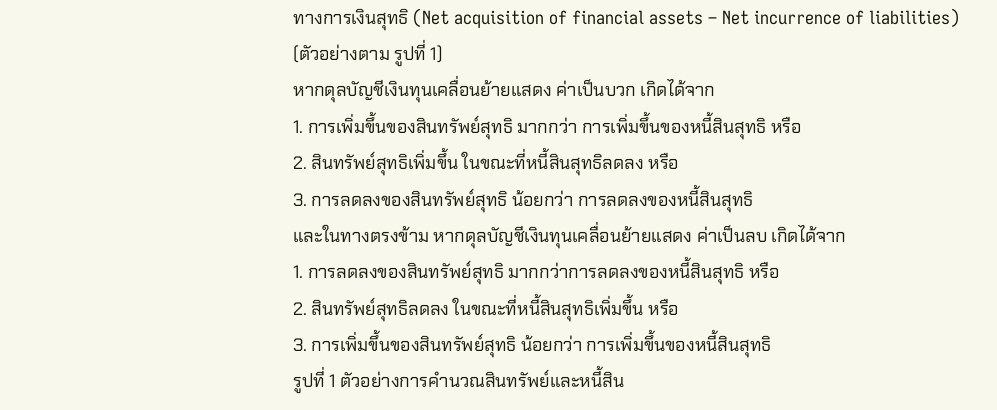ทางการเงินสุทธิ (Net acquisition of financial assets – Net incurrence of liabilities) (ตัวอย่างตาม รูปที่ 1)
หากดุลบัญชีเงินทุนเคลื่อนย้ายแสดง ค่าเป็นบวก เกิดได้จาก
1. การเพิ่มขึ้นของสินทรัพย์สุทธิ มากกว่า การเพิ่มขึ้นของหนี้สินสุทธิ หรือ
2. สินทรัพย์สุทธิเพิ่มขึ้น ในขณะที่หนี้สินสุทธิลดลง หรือ
3. การลดลงของสินทรัพย์สุทธิ น้อยกว่า การลดลงของหนี้สินสุทธิ
และในทางตรงข้าม หากดุลบัญชีเงินทุนเคลื่อนย้ายแสดง ค่าเป็นลบ เกิดได้จาก
1. การลดลงของสินทรัพย์สุทธิ มากกว่าการลดลงของหนี้สินสุทธิ หรือ
2. สินทรัพย์สุทธิลดลง ในขณะที่หนี้สินสุทธิเพิ่มขึ้น หรือ
3. การเพิ่มขึ้นของสินทรัพย์สุทธิ น้อยกว่า การเพิ่มขึ้นของหนี้สินสุทธิ
รูปที่ 1 ตัวอย่างการคำนวณสินทรัพย์และหนี้สิน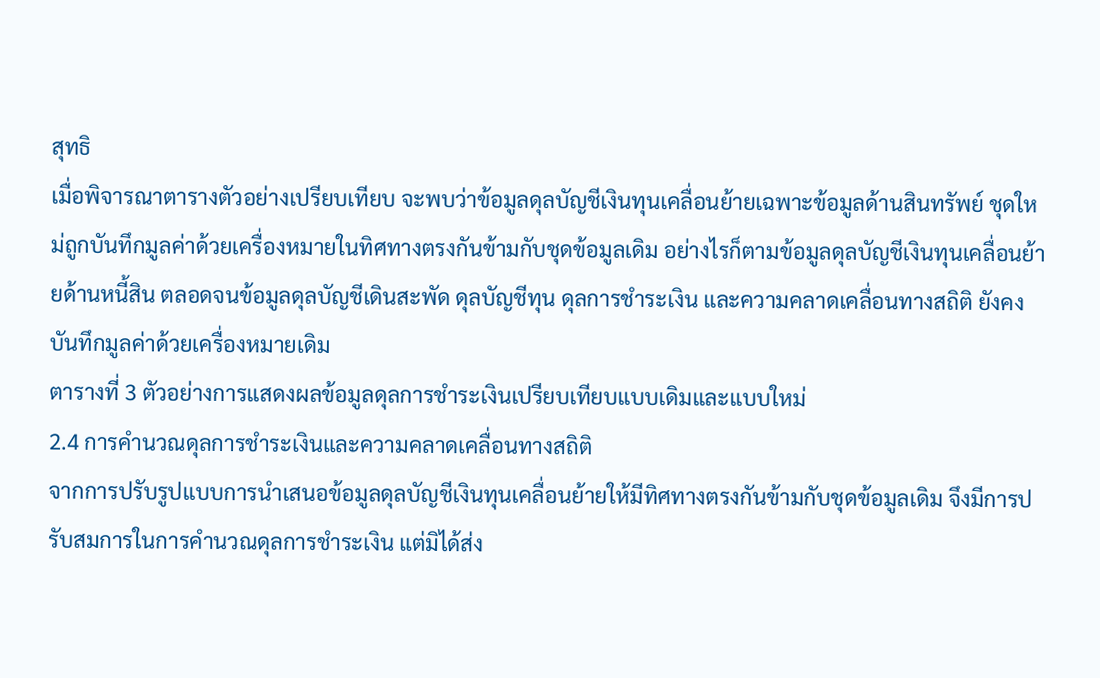สุทธิ
เมื่อพิจารณาตารางตัวอย่างเปรียบเทียบ จะพบว่าข้อมูลดุลบัญชีเงินทุนเคลื่อนย้ายเฉพาะข้อมูลด้านสินทรัพย์ ชุดใหม่ถูกบันทึกมูลค่าด้วยเครื่องหมายในทิศทางตรงกันข้ามกับชุดข้อมูลเดิม อย่างไรก็ตามข้อมูลดุลบัญชีเงินทุนเคลื่อนย้ายด้านหนี้สิน ตลอดจนข้อมูลดุลบัญชีเดินสะพัด ดุลบัญชีทุน ดุลการชำระเงิน และความคลาดเคลื่อนทางสถิติ ยังคงบันทึกมูลค่าด้วยเครื่องหมายเดิม
ตารางที่ 3 ตัวอย่างการแสดงผลข้อมูลดุลการชำระเงินเปรียบเทียบแบบเดิมและแบบใหม่
2.4 การคำนวณดุลการชำระเงินและความคลาดเคลื่อนทางสถิติ
จากการปรับรูปแบบการนำเสนอข้อมูลดุลบัญชีเงินทุนเคลื่อนย้ายให้มีทิศทางตรงกันข้ามกับชุดข้อมูลเดิม จึงมีการปรับสมการในการคำนวณดุลการชำระเงิน แต่มิได้ส่ง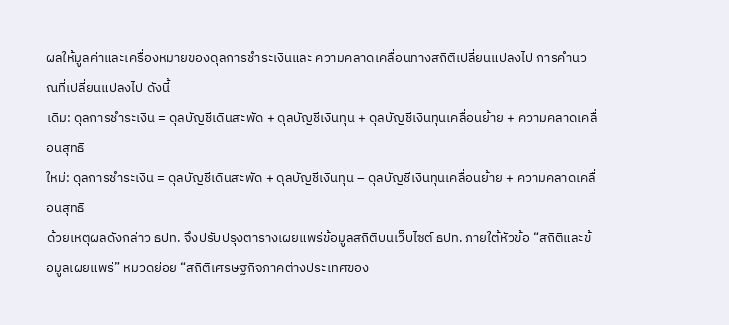ผลให้มูลค่าและเครื่องหมายของดุลการชำระเงินและ ความคลาดเคลื่อนทางสถิติเปลี่ยนแปลงไป การคำนวณที่เปลี่ยนแปลงไป ดังนี้
เดิม: ดุลการชำระเงิน = ดุลบัญชีเดินสะพัด + ดุลบัญชีเงินทุน + ดุลบัญชีเงินทุนเคลื่อนย้าย + ความคลาดเคลื่อนสุทธิ
ใหม่: ดุลการชำระเงิน = ดุลบัญชีเดินสะพัด + ดุลบัญชีเงินทุน – ดุลบัญชีเงินทุนเคลื่อนย้าย + ความคลาดเคลื่อนสุทธิ
ด้วยเหตุผลดังกล่าว ธปท. จึงปรับปรุงตารางเผยแพร่ข้อมูลสถิติบนเว็บไซต์ ธปท. ภายใต้หัวข้อ “สถิติและข้อมูลเผยแพร่” หมวดย่อย “สถิติเศรษฐกิจภาคต่างประเทศของ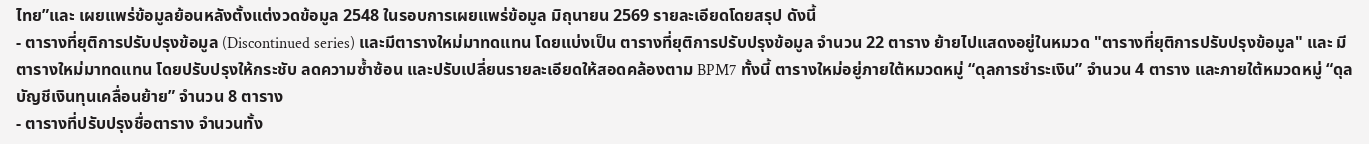ไทย”และ เผยแพร่ข้อมูลย้อนหลังตั้งแต่งวดข้อมูล 2548 ในรอบการเผยแพร่ข้อมูล มิถุนายน 2569 รายละเอียดโดยสรุป ดังนี้
- ตารางที่ยุติการปรับปรุงข้อมูล (Discontinued series) และมีตารางใหม่มาทดแทน โดยแบ่งเป็น ตารางที่ยุติการปรับปรุงข้อมูล จำนวน 22 ตาราง ย้ายไปแสดงอยู่ในหมวด "ตารางที่ยุติการปรับปรุงข้อมูล" และ มีตารางใหม่มาทดแทน โดยปรับปรุงให้กระชับ ลดความซ้ำซ้อน และปรับเปลี่ยนรายละเอียดให้สอดคล้องตาม BPM7 ทั้งนี้ ตารางใหม่อยู่ภายใต้หมวดหมู่ “ดุลการชำระเงิน” จำนวน 4 ตาราง และภายใต้หมวดหมู่ “ดุลบัญชีเงินทุนเคลื่อนย้าย” จำนวน 8 ตาราง
- ตารางที่ปรับปรุงชื่อตาราง จำนวนทั้ง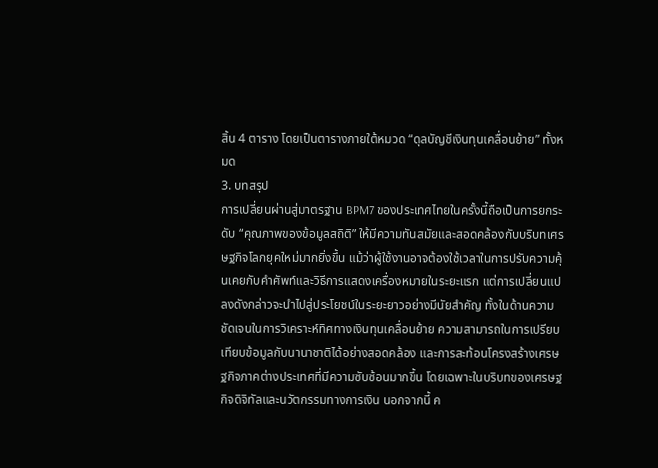สิ้น 4 ตาราง โดยเป็นตารางภายใต้หมวด “ดุลบัญชีเงินทุนเคลื่อนย้าย” ทั้งหมด
3. บทสรุป
การเปลี่ยนผ่านสู่มาตรฐาน BPM7 ของประเทศไทยในครั้งนี้ถือเป็นการยกระดับ “คุณภาพของข้อมูลสถิติ” ให้มีความทันสมัยและสอดคล้องกับบริบทเศรษฐกิจโลกยุคใหม่มากยิ่งขึ้น แม้ว่าผู้ใช้งานอาจต้องใช้เวลาในการปรับความคุ้นเคยกับคำศัพท์และวิธีการแสดงเครื่องหมายในระยะแรก แต่การเปลี่ยนแปลงดังกล่าวจะนำไปสู่ประโยชน์ในระยะยาวอย่างมีนัยสำคัญ ทั้งในด้านความชัดเจนในการวิเคราะห์ทิศทางเงินทุนเคลื่อนย้าย ความสามารถในการเปรียบเทียบข้อมูลกับนานาชาติได้อย่างสอดคล้อง และการสะท้อนโครงสร้างเศรษฐกิจภาคต่างประเทศที่มีความซับซ้อนมากขึ้น โดยเฉพาะในบริบทของเศรษฐกิจดิจิทัลและนวัตกรรมทางการเงิน นอกจากนี้ ค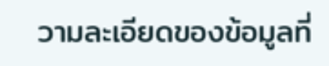วามละเอียดของข้อมูลที่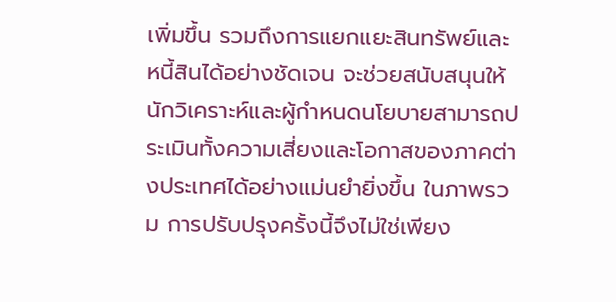เพิ่มขึ้น รวมถึงการแยกแยะสินทรัพย์และหนี้สินได้อย่างชัดเจน จะช่วยสนับสนุนให้นักวิเคราะห์และผู้กำหนดนโยบายสามารถประเมินทั้งความเสี่ยงและโอกาสของภาคต่างประเทศได้อย่างแม่นยำยิ่งขึ้น ในภาพรวม การปรับปรุงครั้งนี้จึงไม่ใช่เพียง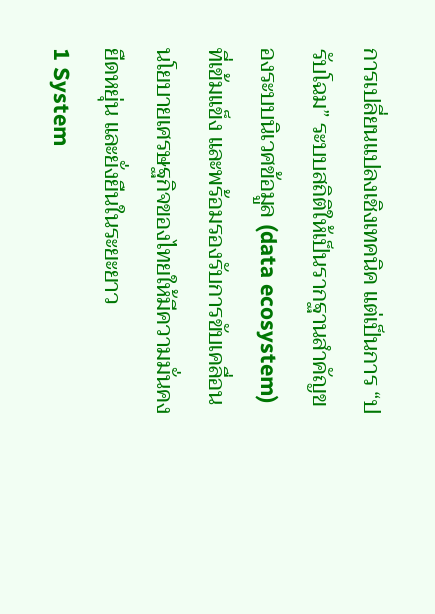การเปลี่ยนแปลงเชิงเทคนิค แต่เป็นการ “ปรับโฉม” ระบบสถิติให้เป็นรากฐานสำคัญของระบบนิเวศข้อมูล (data ecosystem) ที่เข้มแข็ง และพร้อมรองรับการขับเคลื่อนนโยบายเศรษฐกิจของไทยให้มีความมั่นคง ยืดหยุ่น และยั่งยืนในระยะยาว
1 System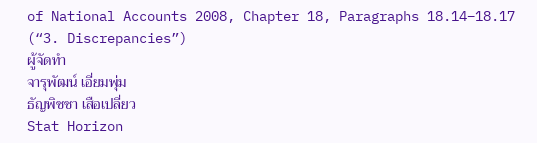of National Accounts 2008, Chapter 18, Paragraphs 18.14–18.17 (“3. Discrepancies”)
ผู้จัดทำ
จารุพัฒน์ เอี่ยมพุ่ม
ธัญพิชชา เสือเปลี่ยว
Stat Horizon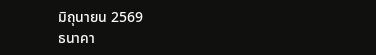มิถุนายน 2569
ธนาคา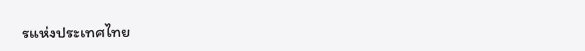รแห่งประเทศไทย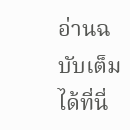อ่านฉบับเต็มได้ที่นี่